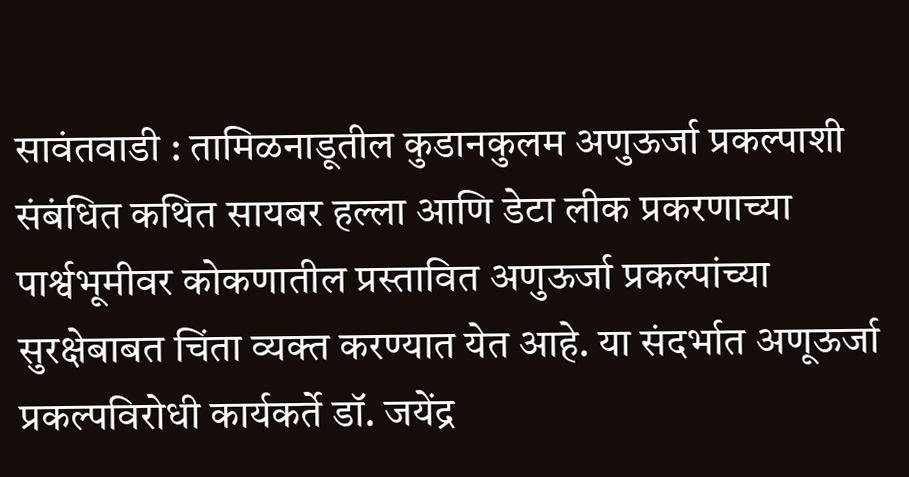सावंतवाडी : तामिळनाडूतील कुडानकुलम अणुऊर्जा प्रकल्पाशी संबंधित कथित सायबर हल्ला आणि डेटा लीक प्रकरणाच्या पार्श्वभूमीवर कोकणातील प्रस्तावित अणुऊर्जा प्रकल्पांच्या सुरक्षेबाबत चिंता व्यक्त करण्यात येत आहे. या संदर्भात अणूऊर्जा प्रकल्पविरोधी कार्यकर्ते डॉ. जयेंद्र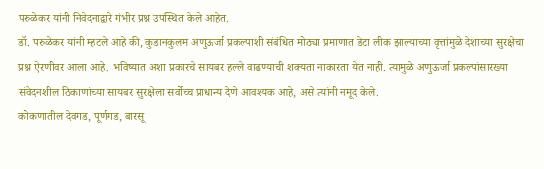परुळेकर यांनी निवेदनाद्वारे गंभीर प्रश्न उपस्थित केले आहेत.
डॉ. परुळेकर यांनी म्हटले आहे की, कुडानकुलम अणुऊर्जा प्रकल्पाशी संबंधित मोठ्या प्रमाणात डेटा लीक झाल्याच्या वृत्तांमुळे देशाच्या सुरक्षेचा प्रश्न ऐरणीवर आला आहे. भविष्यात अशा प्रकारचे सायबर हल्ले वाढण्याची शक्यता नाकारता येत नाही. त्यामुळे अणुऊर्जा प्रकल्पांसारख्या संवेदनशील ठिकाणांच्या सायबर सुरक्षेला सर्वोच्च प्राधान्य देणे आवश्यक आहे, असे त्यांनी नमूद केले.
कोकणातील देवगड, पूर्णगड, बारसू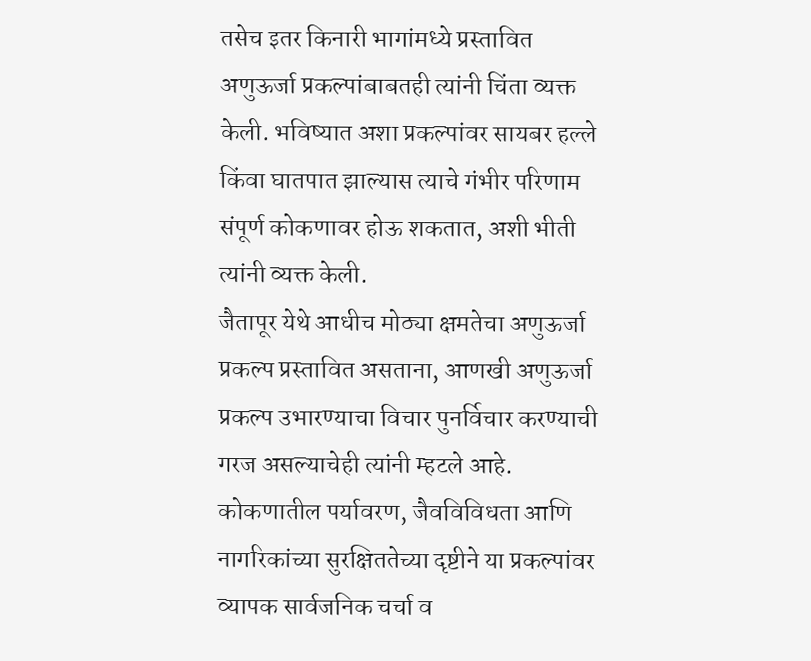तसेच इतर किनारी भागांमध्ये प्रस्तावित अणुऊर्जा प्रकल्पांबाबतही त्यांनी चिंता व्यक्त केली. भविष्यात अशा प्रकल्पांवर सायबर हल्ले किंवा घातपात झाल्यास त्याचे गंभीर परिणाम संपूर्ण कोकणावर होऊ शकतात, अशी भीती त्यांनी व्यक्त केली.
जैतापूर येथे आधीच मोठ्या क्षमतेचा अणुऊर्जा प्रकल्प प्रस्तावित असताना, आणखी अणुऊर्जा प्रकल्प उभारण्याचा विचार पुनर्विचार करण्याची गरज असल्याचेही त्यांनी म्हटले आहे. कोकणातील पर्यावरण, जैवविविधता आणि नागरिकांच्या सुरक्षिततेच्या दृष्टीने या प्रकल्पांवर व्यापक सार्वजनिक चर्चा व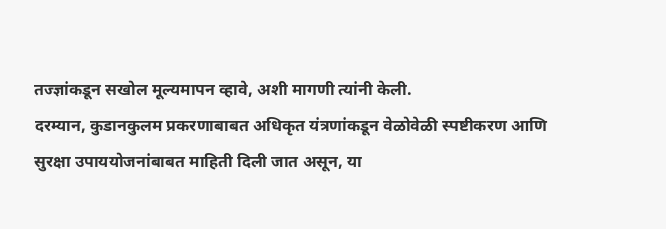तज्ज्ञांकडून सखोल मूल्यमापन व्हावे, अशी मागणी त्यांनी केली.
दरम्यान, कुडानकुलम प्रकरणाबाबत अधिकृत यंत्रणांकडून वेळोवेळी स्पष्टीकरण आणि सुरक्षा उपाययोजनांबाबत माहिती दिली जात असून, या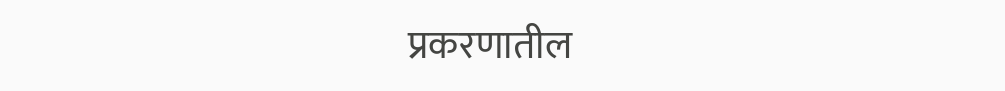प्रकरणातील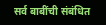सर्व बाबींची संबंधित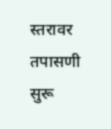स्तरावर तपासणी सुरू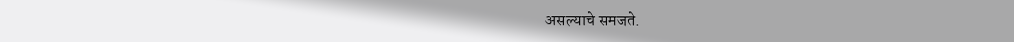असल्याचे समजते.